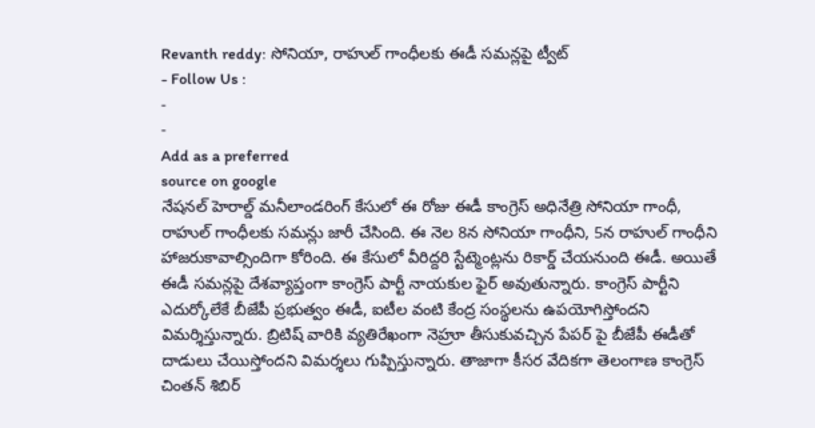Revanth reddy: సోనియా, రాహుల్ గాంధీలకు ఈడీ సమన్లపై ట్వీట్
- Follow Us :
-
-
Add as a preferred
source on google
నేషనల్ హెరాల్డ్ మనీలాండరింగ్ కేసులో ఈ రోజు ఈడీ కాంగ్రెస్ అధినేత్రి సోనియా గాంధీ, రాహుల్ గాంధీలకు సమన్లు జారీ చేసింది. ఈ నెల 8న సోనియా గాంధీని, 5న రాహుల్ గాంధీని హాజరుకావాల్సిందిగా కోరింది. ఈ కేసులో వీరిద్దరి స్టేట్మెంట్లను రికార్డ్ చేయనుంది ఈడీ. అయితే ఈడీ సమన్లపై దేశవ్యాప్తంగా కాంగ్రెస్ పార్టీ నాయకుల ఫైర్ అవుతున్నారు. కాంగ్రెస్ పార్టీని ఎదుర్కోలేకే బీజేపీ ప్రభుత్వం ఈడీ, ఐటీల వంటి కేంద్ర సంస్థలను ఉపయోగిస్తోందని విమర్శిస్తున్నారు. బ్రిటిష్ వారికి వ్యతిరేఖంగా నెహ్రూ తీసుకువచ్చిన పేపర్ పై బీజేపీ ఈడీతో దాడులు చేయిస్తోందని విమర్శలు గుప్పిస్తున్నారు. తాజాగా కీసర వేదికగా తెలంగాణ కాంగ్రెస్ చింతన్ శిబిర్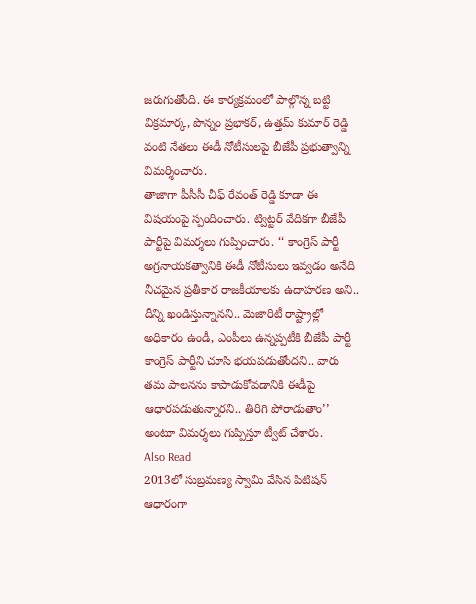జరుగుతోంది. ఈ కార్యక్రమంలో పాల్గొన్న బట్టి విక్రమార్క, పొన్నం ప్రభాకర్, ఉత్తమ్ కుమార్ రెడ్డి వంటి నేతలు ఈడీ నోటీసులపై బీజేపీ ప్రభుత్వాన్ని విమర్శించారు.
తాజాగా పీసీసీ చీఫ్ రేవంత్ రెడ్డి కూడా ఈ విషయంపై స్పందించారు. ట్విట్టర్ వేదికగా బీజేపీ పార్టీపై విమర్శలు గుప్పించారు. ‘‘ కాంగ్రెస్ పార్టీ అగ్రనాయకత్వానికి ఈడీ నోటీసులు ఇవ్వడం అనేది నీచమైన ప్రతీకార రాజకీయాలకు ఉదాహరణ అని.. దీన్ని ఖండిస్తున్నానని.. మెజారిటీ రాష్ట్రాల్లో అధికారం ఉండీ, ఎంపీలు ఉన్నప్పటీకి బీజేపీ పార్టీ కాంగ్రెస్ పార్టీని చూసి భయపడుతోందని.. వారు తమ పాలనను కాపాడుకోవడానికి ఈడీపై ఆధారపడుతున్నారని.. తిరిగి పోరాడుతాం’’ అంటూ విమర్శలు గుప్పిస్తూ ట్వీట్ చేశారు.
Also Read
2013లో సుబ్రమణ్య స్వామి వేసిన పిటిషన్ ఆధారంగా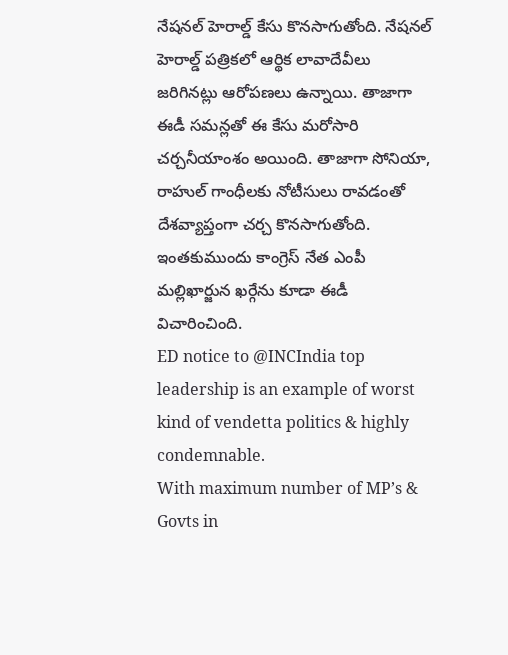నేషనల్ హెరాల్డ్ కేసు కొనసాగుతోంది. నేషనల్ హెరాల్డ్ పత్రికలో ఆర్థిక లావాదేవీలు జరిగినట్లు ఆరోపణలు ఉన్నాయి. తాజాగా ఈడీ సమన్లతో ఈ కేసు మరోసారి చర్చనీయాంశం అయింది. తాజాగా సోనియా, రాహుల్ గాంధీలకు నోటీసులు రావడంతో దేశవ్యాప్తంగా చర్చ కొనసాగుతోంది. ఇంతకుముందు కాంగ్రెస్ నేత ఎంపీ మల్లిఖార్జున ఖర్గేను కూడా ఈడీ విచారించింది.
ED notice to @INCIndia top leadership is an example of worst kind of vendetta politics & highly condemnable.
With maximum number of MP’s & Govts in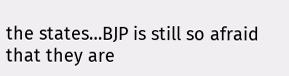the states…BJP is still so afraid that they are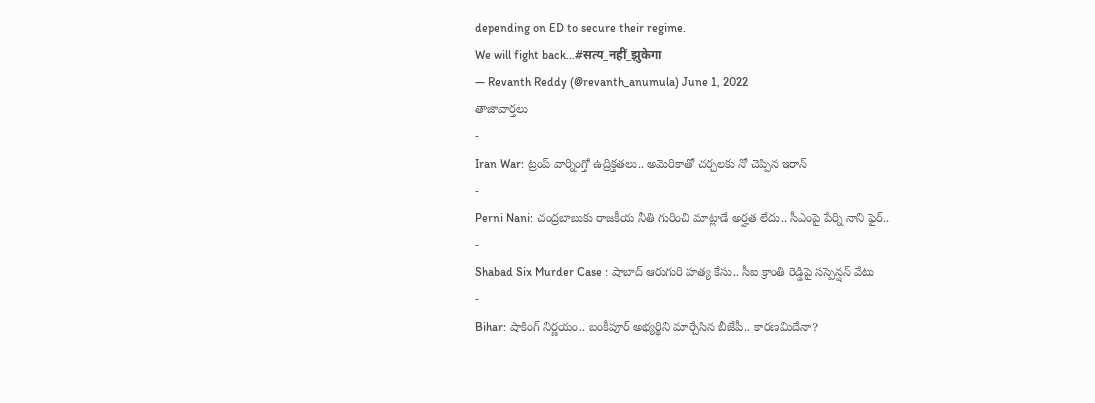depending on ED to secure their regime.
We will fight back…#सत्य_नहीं_झुकेगा
— Revanth Reddy (@revanth_anumula) June 1, 2022
తాజావార్తలు
-
Iran War: ట్రంప్ వార్నింగ్తో ఉద్రిక్తతలు.. అమెరికాతో చర్చలకు నో చెప్పిన ఇరాన్
-
Perni Nani: చంద్రబాబుకు రాజకీయ నీతి గురించి మాట్లాడే అర్హత లేదు.. సీఎంపై పేర్ని నాని ఫైర్..
-
Shabad Six Murder Case : షాబాద్ ఆరుగురి హత్య కేసు.. సీఐ క్రాంతి రెడ్డిపై సస్పెన్షన్ వేటు
-
Bihar: షాకింగ్ నిర్ణయం.. బంకీపూర్ అభ్యర్థిని మార్చేసిన బీజేపీ.. కారణమిదేనా?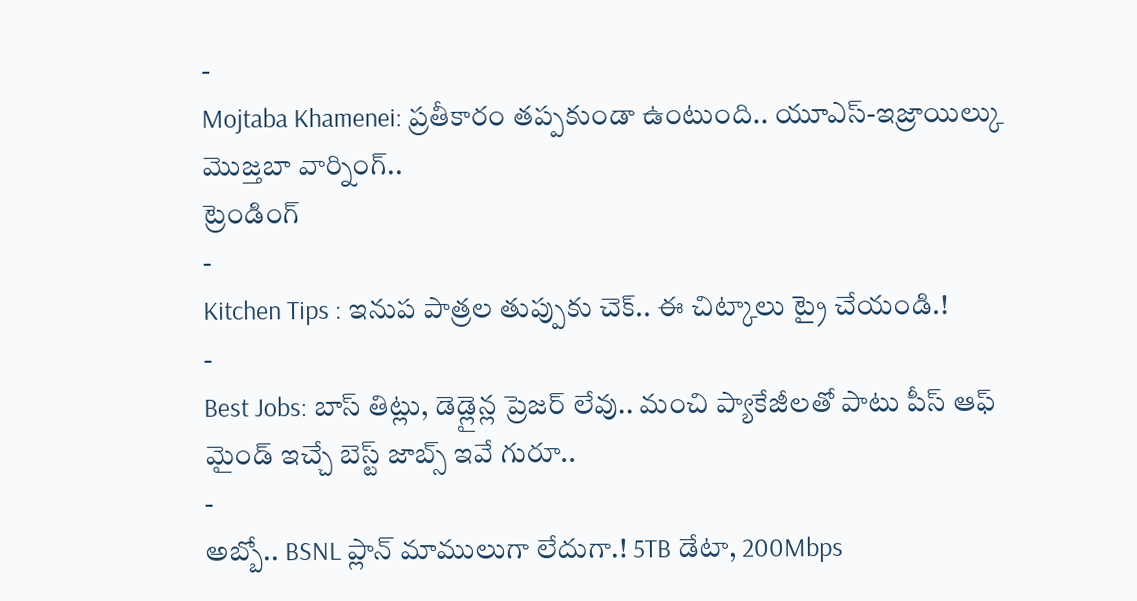-
Mojtaba Khamenei: ప్రతీకారం తప్పకుండా ఉంటుంది.. యూఎస్-ఇజ్రాయిల్కు మొజ్తబా వార్నింగ్..
ట్రెండింగ్
-
Kitchen Tips : ఇనుప పాత్రల తుప్పుకు చెక్.. ఈ చిట్కాలు ట్రై చేయండి.!
-
Best Jobs: బాస్ తిట్లు, డెడ్లైన్ల ప్రెజర్ లేవు.. మంచి ప్యాకేజీలతో పాటు పీస్ ఆఫ్ మైండ్ ఇచ్చే బెస్ట్ జాబ్స్ ఇవే గురూ..
-
అబ్బో.. BSNL ప్లాన్ మాములుగా లేదుగా.! 5TB డేటా, 200Mbps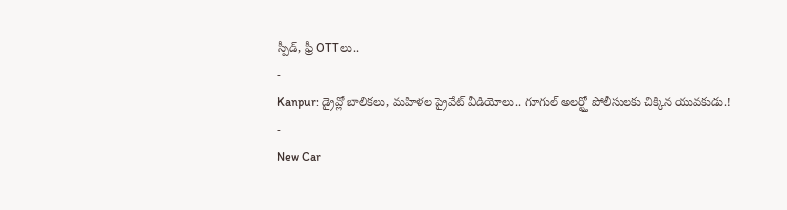స్పీడ్, ఫ్రీ OTTలు..
-
Kanpur: డ్రైవ్లో బాలికలు, మహిళల ప్రైవేట్ వీడియోలు.. గూగుల్ అలర్ట్తో పోలీసులకు చిక్కిన యువకుడు.!
-
New Car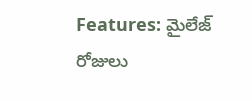Features: మైలేజ్ రోజులు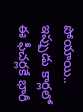పోయాయి.. ఇప్పుడు కార్లలో ఈ ఫీచర్లకే భారీ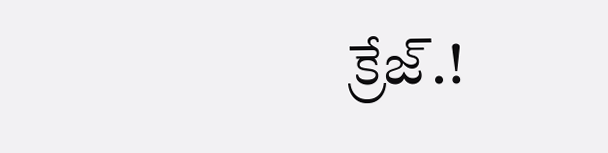క్రేజ్.!